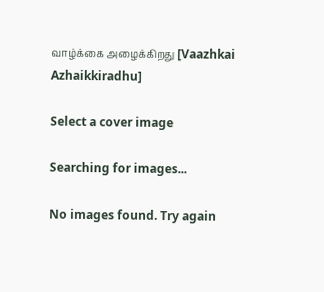வாழ்க்கை அழைக்கிறது [Vaazhkai Azhaikkiradhu]

Select a cover image

Searching for images...

No images found. Try again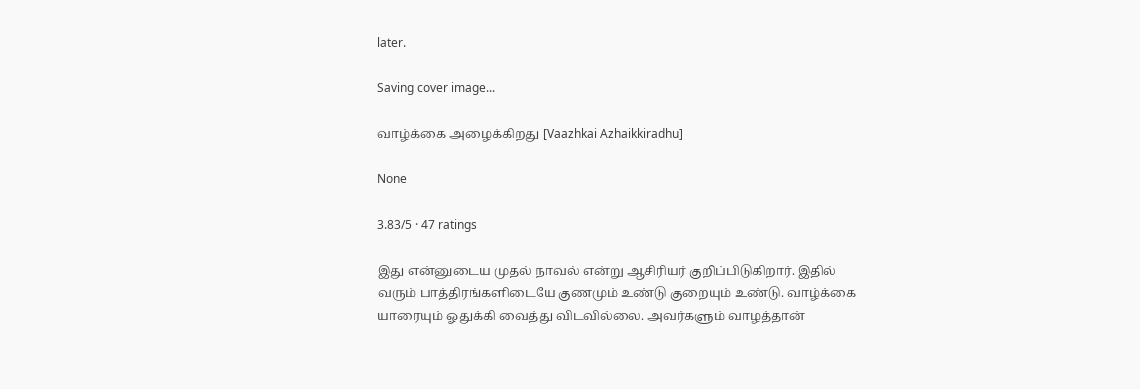later.

Saving cover image...

வாழ்க்கை அழைக்கிறது [Vaazhkai Azhaikkiradhu]

None

3.83/5 · 47 ratings

இது என்னுடைய முதல் நாவல் என்று ஆசிரியர் குறிப்பிடுகிறார். இதில் வரும் பாத்திரங்களிடையே குணமும் உண்டு குறையும் உண்டு. வாழ்க்கை யாரையும் ஓதுக்கி வைத்து விடவில்லை. அவர்களும் வாழத்தான்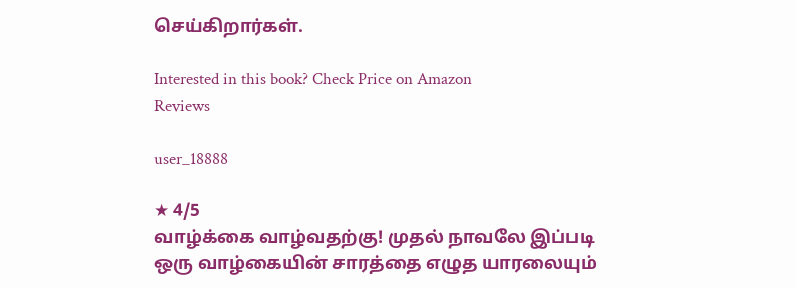செய்கிறார்கள்.

Interested in this book? Check Price on Amazon
Reviews

user_18888

★ 4/5
வாழ்க்கை வாழ்வதற்கு! முதல் நாவலே இப்படி ஒரு வாழ்கையின் சாரத்தை எழுத யாரலையும்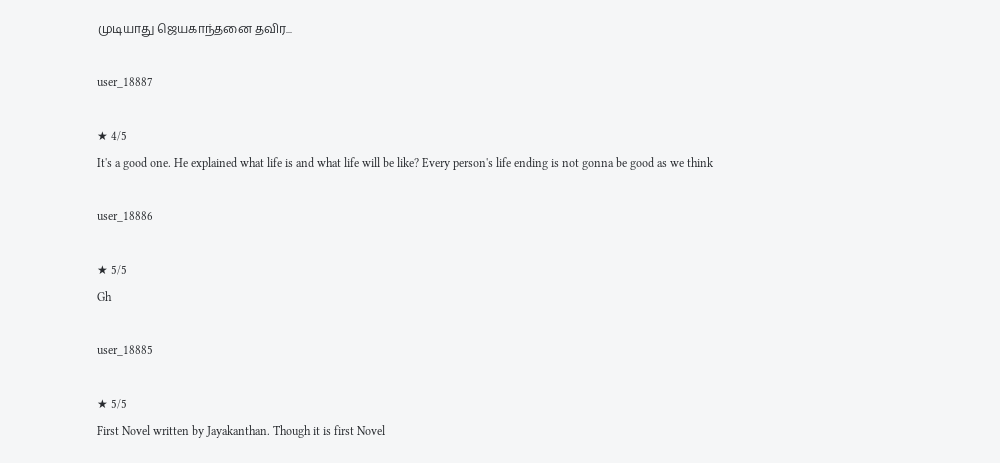முடியாது ஜெயகாந்தனை தவிர...

user_18887

★ 4/5
It's a good one. He explained what life is and what life will be like? Every person's life ending is not gonna be good as we think

user_18886

★ 5/5
Gh

user_18885

★ 5/5
First Novel written by Jayakanthan. Though it is first Novel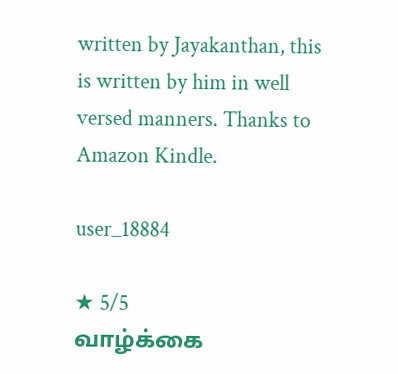written by Jayakanthan, this is written by him in well versed manners. Thanks to Amazon Kindle.

user_18884

★ 5/5
வாழ்க்கை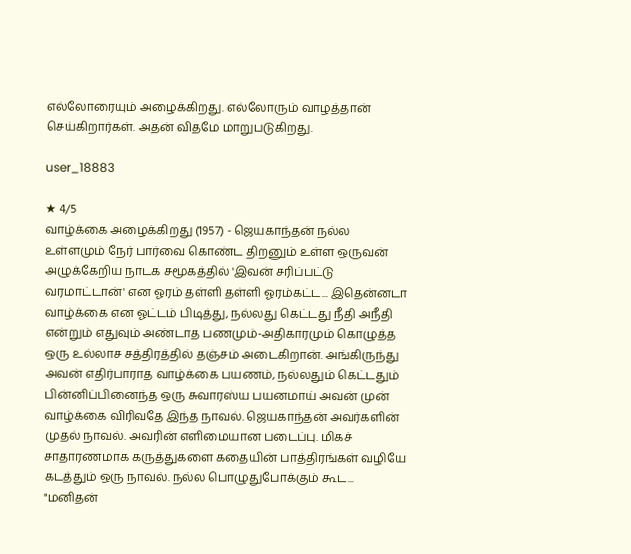எல்லோரையும் அழைக்கிறது. எல்லோரும் வாழத்தான் செய்கிறார்கள். அதன் விதமே மாறுபடுகிறது.

user_18883

★ 4/5
வாழ்க்கை அழைக்கிறது (1957) - ஜெயகாந்தன் நல்ல உள்ளமும் நேர் பார்வை கொண்ட திறனும் உள்ள ஒருவன் அழுக்கேறிய நாடக சமூகத்தில் 'இவன் சரிப்பட்டு வரமாட்டான்' என ஓரம் தள்ளி தள்ளி ஓரம்கட்ட... இதென்னடா வாழ்க்கை என ஓட்டம் பிடித்து, நல்லது கெட்டது நீதி அநீதி என்றும் எதுவும் அண்டாத பணமும்-அதிகாரமும் கொழுத்த ஒரு உல்லாச சத்திரத்தில் தஞ்சம் அடைகிறான். அங்கிருந்து அவன் எதிர்பாராத வாழ்க்கை பயணம், நல்லதும் கெட்டதும் பின்னிப்பினைந்த ஒரு சுவாரஸ்ய பயனமாய் அவன் முன் வாழ்க்கை விரிவதே இந்த நாவல். ஜெயகாந்தன் அவர்களின் முதல் நாவல். அவரின் எளிமையான படைப்பு. மிகச் சாதாரணமாக கருத்துகளை கதையின் பாத்திரங்கள் வழியே கடத்தும் ஒரு நாவல். நல்ல பொழுதுபோக்கும் கூட... "மனிதன்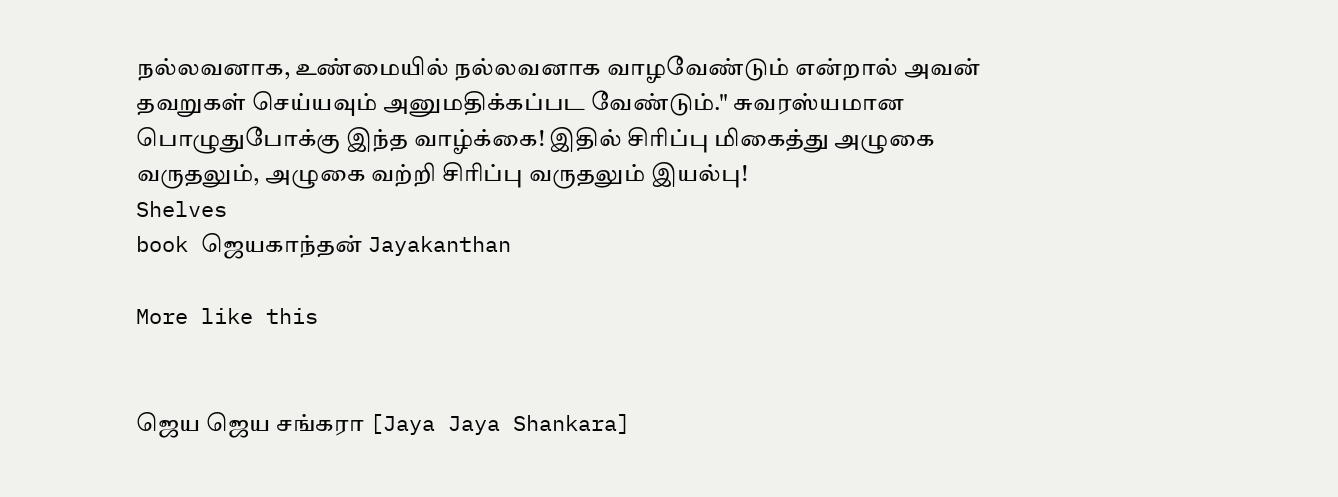நல்லவனாக, உண்மையில் நல்லவனாக வாழவேண்டும் என்றால் அவன் தவறுகள் செய்யவும் அனுமதிக்கப்பட வேண்டும்." சுவரஸ்யமான பொழுதுபோக்கு இந்த வாழ்க்கை! இதில் சிரிப்பு மிகைத்து அழுகை வருதலும், அழுகை வற்றி சிரிப்பு வருதலும் இயல்பு!
Shelves
book ஜெயகாந்தன் Jayakanthan

More like this


ஜெய ஜெய சங்கரா [Jaya Jaya Shankara]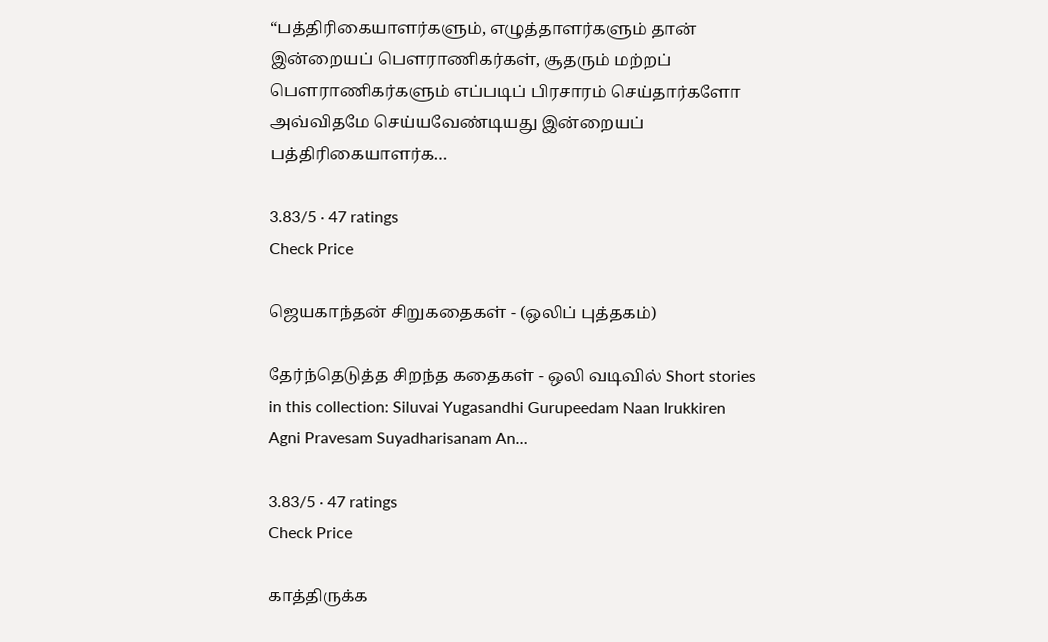“பத்திரிகையாளர்களும், எழுத்தாளர்களும் தான் இன்றையப் பௌராணிகர்கள், சூதரும் மற்றப் பௌராணிகர்களும் எப்படிப் பிரசாரம் செய்தார்களோ அவ்விதமே செய்யவேண்டியது இன்றையப் பத்திரிகையாளர்க…

3.83/5 · 47 ratings
Check Price

ஜெயகாந்தன் சிறுகதைகள் - (ஒலிப் புத்தகம்)

தேர்ந்தெடுத்த சிறந்த கதைகள் - ஒலி வடிவில் Short stories in this collection: Siluvai Yugasandhi Gurupeedam Naan Irukkiren Agni Pravesam Suyadharisanam An…

3.83/5 · 47 ratings
Check Price

காத்திருக்க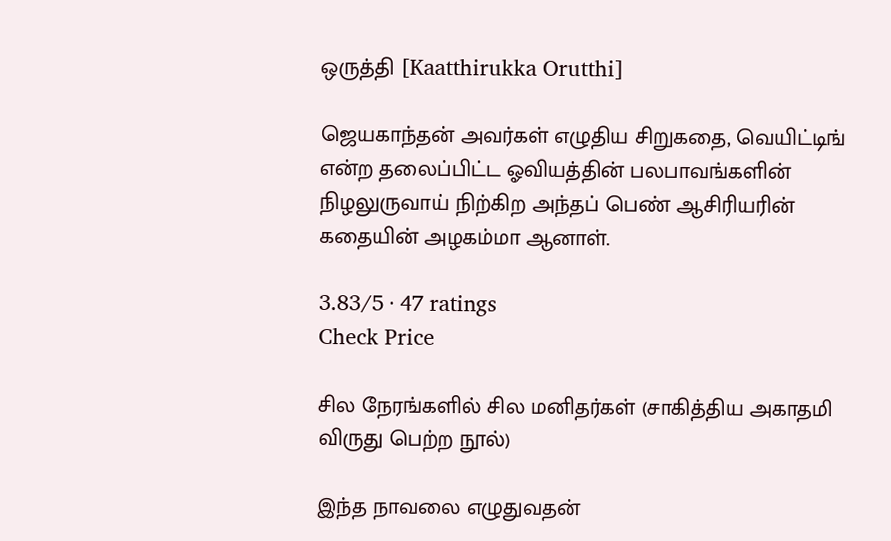ஒருத்தி [Kaatthirukka Orutthi]

ஜெயகாந்தன் அவர்கள் எழுதிய சிறுகதை, வெயிட்டிங் என்ற தலைப்பிட்ட ஓவியத்தின் பலபாவங்களின் நிழலுருவாய் நிற்கிற அந்தப் பெண் ஆசிரியரின் கதையின் அழகம்மா ஆனாள்.

3.83/5 · 47 ratings
Check Price

சில நேரங்களில் சில மனிதர்கள் (சாகித்திய அகாதமி விருது பெற்ற நூல்)

இந்த நாவலை எழுதுவதன்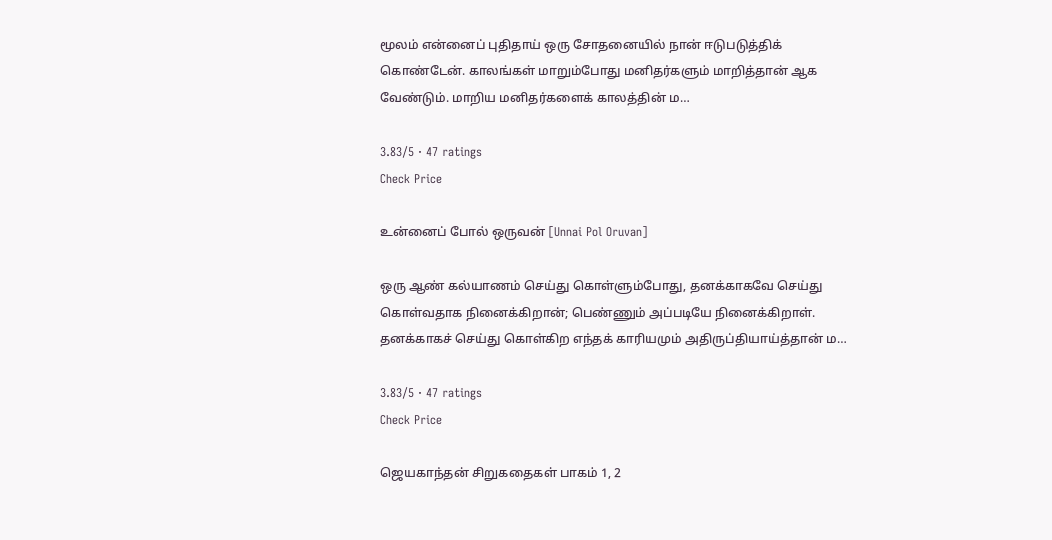மூலம் என்னைப் புதிதாய் ஒரு சோதனையில் நான் ஈடுபடுத்திக் கொண்டேன். காலங்கள் மாறும்போது மனிதர்களும் மாறித்தான் ஆக வேண்டும். மாறிய மனிதர்களைக் காலத்தின் ம…

3.83/5 · 47 ratings
Check Price

உன்னைப் போல் ஒருவன் [Unnai Pol Oruvan]

ஒரு ஆண் கல்யாணம் செய்து கொள்ளும்போது, தனக்காகவே செய்து கொள்வதாக நினைக்கிறான்; பெண்ணும் அப்படியே நினைக்கிறாள். தனக்காகச் செய்து கொள்கிற எந்தக் காரியமும் அதிருப்தியாய்த்தான் ம…

3.83/5 · 47 ratings
Check Price

ஜெயகாந்தன் சிறுகதைகள் பாகம் 1, 2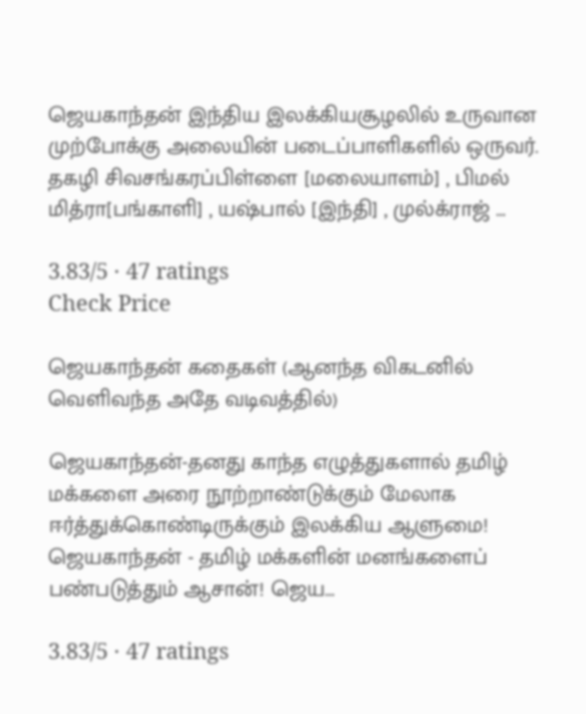ஜெயகாந்தன் இந்திய இலக்கியசூழலில் உருவான முற்போக்கு அலையின் படைப்பாளிகளில் ஒருவர். தகழி சிவசங்கரப்பிள்ளை [மலையாளம்] , பிமல் மித்ரா[பங்காளி] , யஷ்பால் [இந்தி] , முல்க்ராஜ் …

3.83/5 · 47 ratings
Check Price

ஜெயகாந்தன் கதைகள் (ஆனந்த விகடனில் வெளிவந்த அதே வடிவத்தில்)

ஜெயகாந்தன்-தனது காந்த எழுத்துகளால் தமிழ் மக்களை அரை நூற்றாண்டுக்கும் மேலாக ஈர்த்துக்கொண்டிருக்கும் இலக்கிய ஆளுமை! ஜெயகாந்தன் - தமிழ் மக்களின் மனங்களைப் பண்படுத்தும் ஆசான்! ஜெய…

3.83/5 · 47 ratings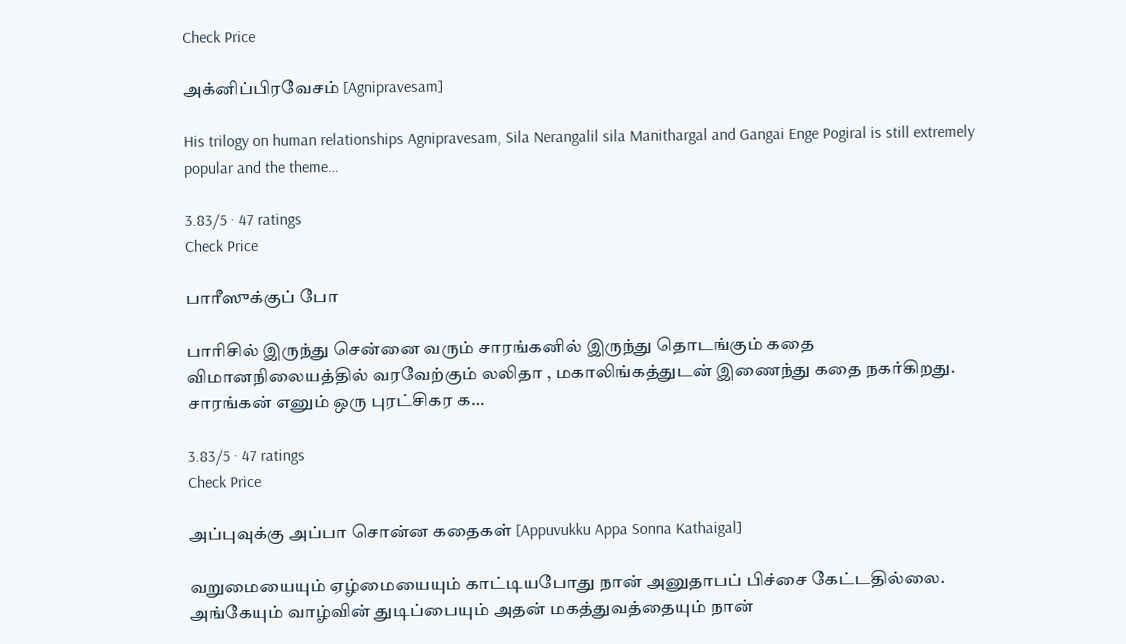Check Price

அக்னிப்பிரவேசம் [Agnipravesam]

His trilogy on human relationships Agnipravesam, Sila Nerangalil sila Manithargal and Gangai Enge Pogiral is still extremely popular and the theme…

3.83/5 · 47 ratings
Check Price

பாரீஸுக்குப் போ

பாரிசில் இருந்து சென்னை வரும் சாரங்கனில் இருந்து தொடங்கும் கதை விமானநிலையத்தில் வரவேற்கும் லலிதா , மகாலிங்கத்துடன் இணைந்து கதை நகர்கிறது. சாரங்கன் எனும் ஒரு புரட்சிகர க…

3.83/5 · 47 ratings
Check Price

அப்புவுக்கு அப்பா சொன்ன கதைகள் [Appuvukku Appa Sonna Kathaigal]

வறுமையையும் ஏழ்மையையும் காட்டியபோது நான் அனுதாபப் பிச்சை கேட்டதில்லை. அங்கேயும் வாழ்வின் துடிப்பையும் அதன் மகத்துவத்தையும் நான்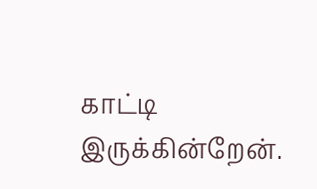காட்டி இருக்கின்றேன்.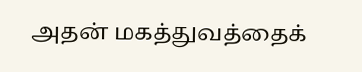அதன் மகத்துவத்தைக்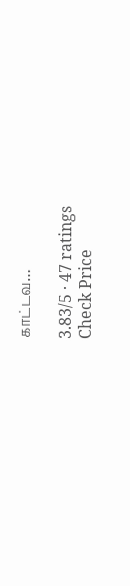காட்டவ…

3.83/5 · 47 ratings
Check Price